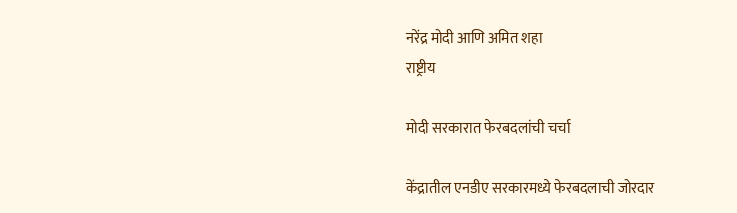नरेंद्र मोदी आणि अमित शहा
राष्ट्रीय

मोदी सरकारात फेरबदलांची चर्चा

केंद्रातील एनडीए सरकारमध्ये फेरबदलाची जोरदार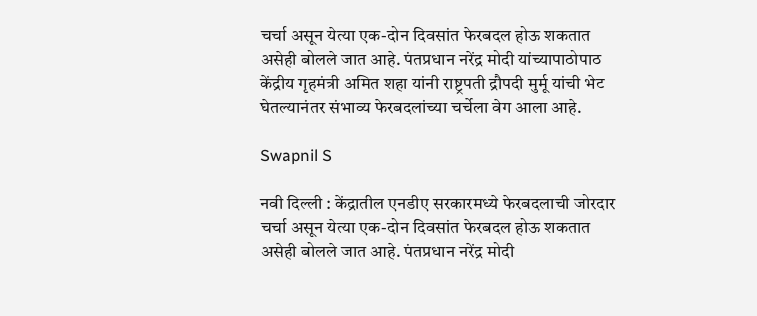चर्चा असून येत्या एक-दोन दिवसांत फेरबदल होऊ शकतात असेही बोलले जात आहे. पंतप्रधान नरेंद्र मोदी यांच्यापाठोपाठ केंद्रीय गृहमंत्री अमित शहा यांनी राष्ट्रपती द्रौपदी मुर्मू यांची भेट घेतल्यानंतर संभाव्य फेरबदलांच्या चर्चेला वेग आला आहे.

Swapnil S

नवी दिल्ली : केंद्रातील एनडीए सरकारमध्ये फेरबदलाची जोरदार चर्चा असून येत्या एक-दोन दिवसांत फेरबदल होऊ शकतात असेही बोलले जात आहे. पंतप्रधान नरेंद्र मोदी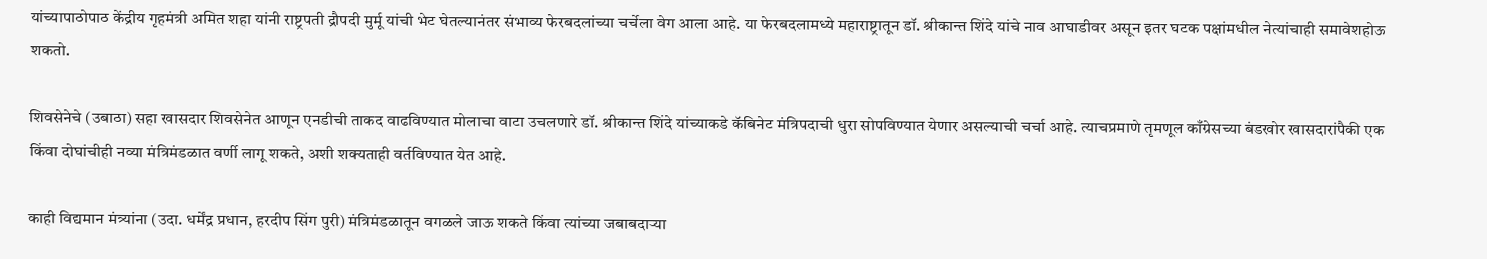यांच्यापाठोपाठ केंद्रीय गृहमंत्री अमित शहा यांनी राष्ट्रपती द्रौपदी मुर्मू यांची भेट घेतल्यानंतर संभाव्य फेरबदलांच्या चर्चेला वेग आला आहे. या फेरबदलामध्ये महाराष्ट्रातून डॉ. श्रीकान्त शिंदे यांचे नाव आघाडीवर असून इतर घटक पक्षांमधील नेत्यांचाही समावेशहोऊ शकतो.

शिवसेनेचे (उबाठा) सहा खासदार शिवसेनेत आणून एनडीची ताकद वाढविण्यात मोलाचा वाटा उचलणारे डॉ. श्रीकान्त शिंदे यांच्याकडे कॅबिनेट मंत्रिपदाची धुरा सोपविण्यात येणार असल्याची चर्चा आहे. त्याचप्रमाणे तृमणूल काँग्रेसच्या बंडखोर खासदारांपैकी एक किंवा दोघांचीही नव्या मंत्रिमंडळात वर्णी लागू शकते, अशी शक्यताही वर्तविण्यात येत आहे.

काही विद्यमान मंत्र्यांना (उदा. धर्मेंद्र प्रधान, हरदीप सिंग पुरी) मंत्रिमंडळातून वगळले जाऊ शकते किंवा त्यांच्या जबाबदाऱ्या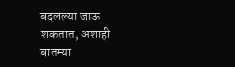बदलल्या जाऊ शकतात, अशाही बातम्या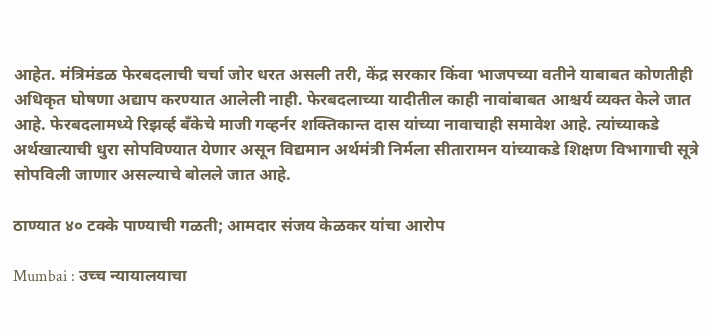आहेत. मंत्रिमंडळ फेरबदलाची चर्चा जोर धरत असली तरी, केंद्र सरकार किंवा भाजपच्या वतीने याबाबत कोणतीही अधिकृत घोषणा अद्याप करण्यात आलेली नाही. फेरबदलाच्या यादीतील काही नावांबाबत आश्चर्य व्यक्त केले जात आहे. फेरबदलामध्ये रिझर्व्ह बँकेचे माजी गव्हर्नर शक्तिकान्त दास यांच्या नावाचाही समावेश आहे. त्यांच्याकडे अर्थखात्याची धुरा सोपविण्यात येणार असून विद्यमान अर्थमंत्री निर्मला सीतारामन यांच्याकडे शिक्षण विभागाची सूत्रे सोपविली जाणार असल्याचे बोलले जात आहे.

ठाण्यात ४० टक्के पाण्याची गळती; आमदार संजय केळकर यांचा आरोप

Mumbai : उच्च न्यायालयाचा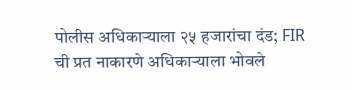पोलीस अधिकाऱ्याला २५ हजारांचा दंड; FIR ची प्रत नाकारणे अधिकाऱ्याला भोवले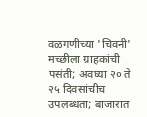वळगणीच्या 'चिवनी' मच्छीला ग्राहकांची पसंती; अवघ्या २० ते २५ दिवसांचीच उपलब्धता; बाजारात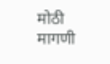मोठी मागणी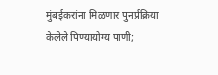मुंबईकरांना मिळणार पुनर्प्रक्रिया केलेले पिण्यायोग्य पाणी;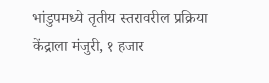भांडुपमध्ये तृतीय स्तरावरील प्रक्रिया केंद्राला मंजुरी, १ हजार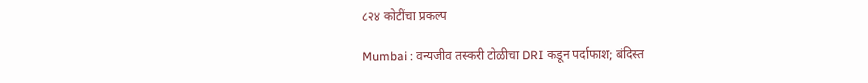८२४ कोटींचा प्रकल्प

Mumbai : वन्यजीव तस्करी टोळीचा DRI कडून पर्दाफाश; बंदिस्त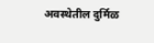अवस्थेतील दुर्मिळ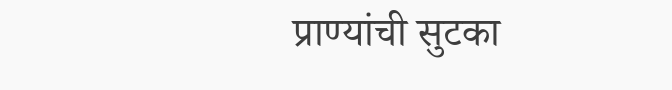प्राण्यांची सुटका